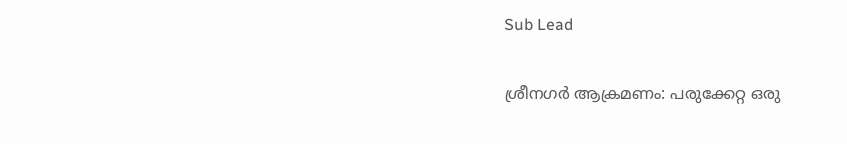Sub Lead

ശ്രീനഗർ ആക്രമണം: പരുക്കേറ്റ ഒരു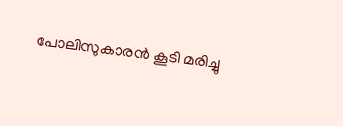പോലിസുകാരൻ കൂടി മരിച്ചു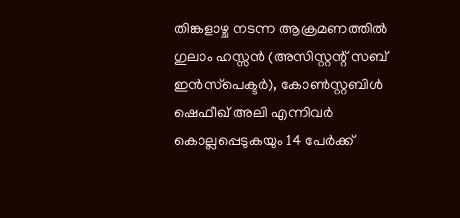തിങ്കളാഴ്ച നടന്ന ആക്രമണത്തിൽ ഗുലാം ഹസ്സൻ (അസിസ്റ്റന്റ് സബ് ഇൻസ്‌പെക്ടർ), കോൺസ്റ്റബിൾ ഷെഫീഖ് അലി എന്നിവർ കൊല്ലപ്പെടുകയും 14 പേർക്ക്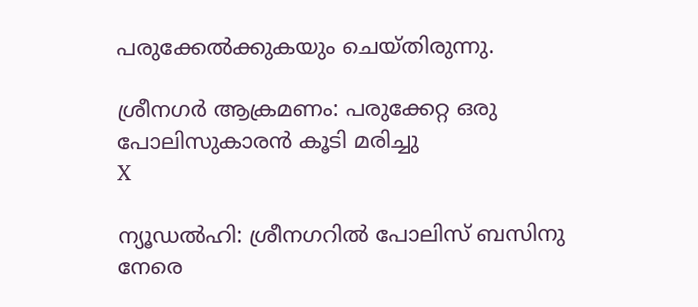പരുക്കേൽക്കുകയും ചെയ്തിരുന്നു.

ശ്രീനഗർ ആക്രമണം: പരുക്കേറ്റ ഒരു പോലിസുകാരൻ കൂടി മരിച്ചു
X

ന്യൂഡൽഹി: ശ്രീനഗറിൽ പോലിസ് ബസിനു നേരെ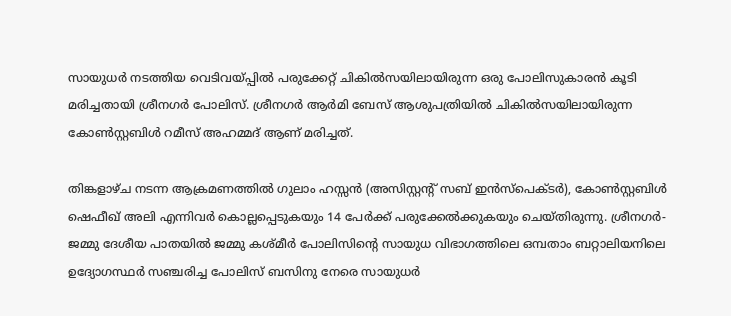സായുധർ നടത്തിയ വെടിവയ്പ്പിൽ പരുക്കേറ്റ് ചികിൽസയിലായിരുന്ന ഒരു പോലിസുകാരൻ കൂടി മരിച്ചതായി ശ്രീനഗർ പോലിസ്. ശ്രീനഗർ ആർമി ബേസ് ആശുപത്രിയിൽ ചികിൽസയിലായിരുന്ന കോൺസ്റ്റബിൾ റമീസ് അഹമ്മദ് ആണ് മരിച്ചത്.

തിങ്കളാഴ്ച നടന്ന ആക്രമണത്തിൽ ഗുലാം ഹസ്സൻ (അസിസ്റ്റന്റ് സബ് ഇൻസ്‌പെക്ടർ), കോൺസ്റ്റബിൾ ഷെഫീഖ് അലി എന്നിവർ കൊല്ലപ്പെടുകയും 14 പേർക്ക് പരുക്കേൽക്കുകയും ചെയ്തിരുന്നു. ശ്രീനഗർ-ജമ്മു ദേശീയ പാതയിൽ ജമ്മു കശ്മീർ പോലിസിന്റെ സായുധ വിഭാഗത്തിലെ ഒമ്പതാം ബറ്റാലിയനിലെ ഉദ്യോഗസ്ഥർ സഞ്ചരിച്ച പോലിസ് ബസിനു നേരെ സായുധർ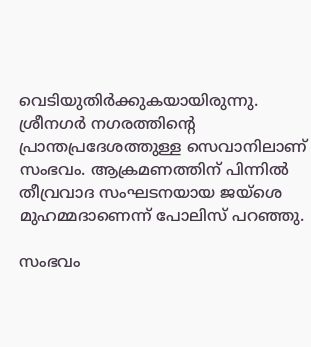വെടിയുതിർക്കുകയായിരുന്നു. ശ്രീനഗർ നഗരത്തിന്റെ പ്രാന്തപ്രദേശത്തുള്ള സെവാനിലാണ് സംഭവം. ആക്രമണത്തിന് പിന്നിൽ തീവ്രവാദ സംഘടനയായ ജയ്ശെ മുഹമ്മദാണെന്ന് പോലിസ് പറഞ്ഞു.

സംഭവം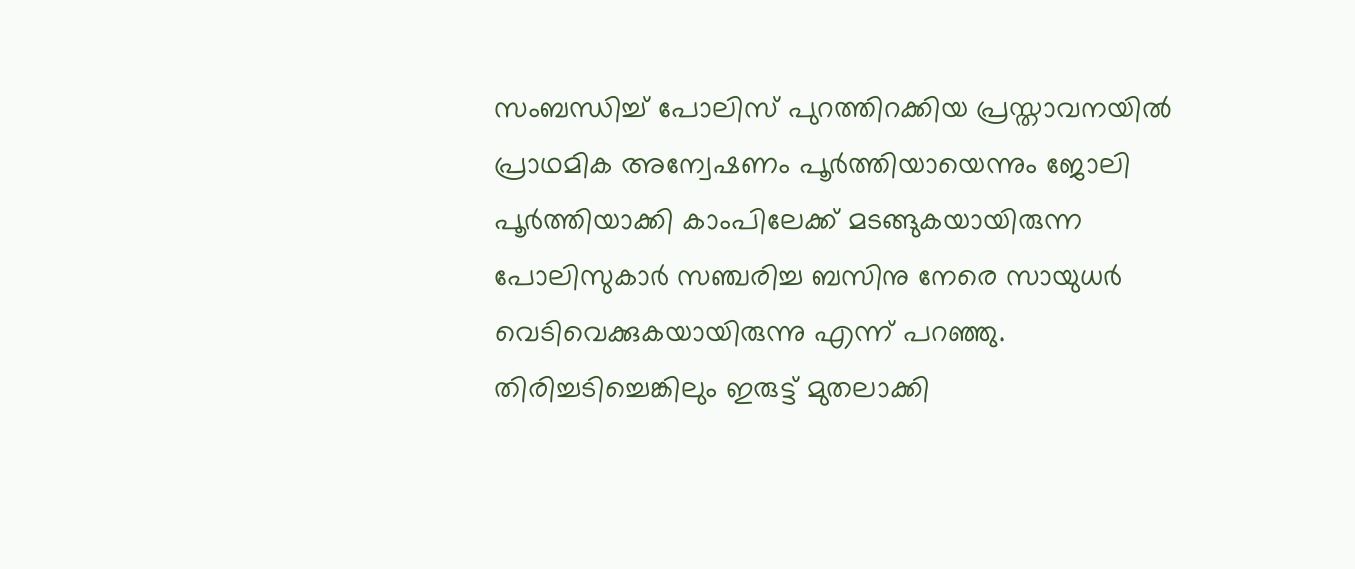സംബന്ധിച്ച് പോലിസ് പുറത്തിറക്കിയ പ്രസ്താവനയിൽ പ്രാഥമിക അന്വേഷണം പൂർത്തിയായെന്നും ജോലി പൂർത്തിയാക്കി കാംപിലേക്ക് മടങ്ങുകയായിരുന്ന പോലിസുകാർ സഞ്ചരിച്ച ബസിനു നേരെ സായുധർ വെടിവെക്കുകയായിരുന്നു എന്ന് പറഞ്ഞു. തിരിച്ചടിച്ചെങ്കിലും ഇരുട്ട് മുതലാക്കി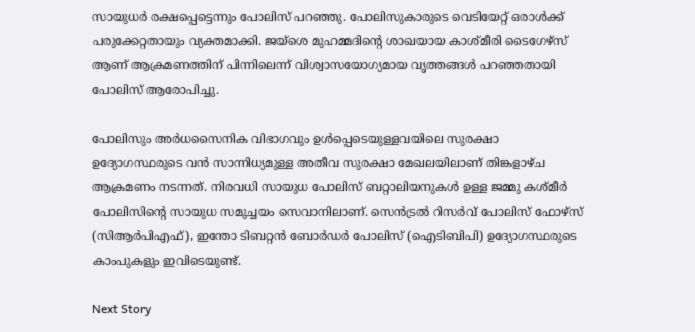സായുധർ രക്ഷപ്പെട്ടെന്നും പോലിസ് പറഞ്ഞു. പോലിസുകാരുടെ വെടിയേറ്റ് ഒരാൾക്ക് പരുക്കേറ്റതായും വ്യക്തമാക്കി. ജയ്ശെ മുഹമ്മദിന്റെ ശാഖയായ കാശ്മീരി ടൈഗേഴ്‌സ് ആണ് ആക്രമണത്തിന് പിന്നിലെന്ന് വിശ്വാസയോഗ്യമായ വൃത്തങ്ങൾ പറഞ്ഞതായി പോലിസ് ആരോപിച്ചു.

പോലിസും അർധസൈനിക വിഭാഗവും ഉൾപ്പെടെയുള്ളവയിലെ സുരക്ഷാ ഉദ്യോഗസ്ഥരുടെ വൻ സാന്നിധ്യമുള്ള അതീവ സുരക്ഷാ മേഖലയിലാണ് തിങ്കളാഴ്ച ആക്രമണം നടന്നത്. നിരവധി സായുധ പോലിസ് ബറ്റാലിയനുകൾ ഉള്ള ജമ്മു കശ്മീർ പോലിസിന്റെ സായുധ സമുച്ചയം സെവാനിലാണ്. സെൻട്രൽ റിസർവ് പോലിസ് ഫോഴ്‌സ് (സിആർപിഎഫ്), ഇന്തോ ടിബറ്റൻ ബോർഡർ പോലിസ് (ഐടിബിപി) ഉദ്യോഗസ്ഥരുടെ കാംപുകളും ഇവിടെയുണ്ട്.

Next Story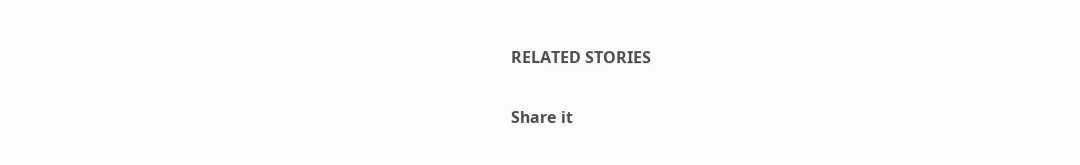RELATED STORIES

Share it